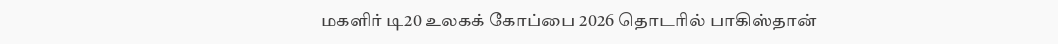மகளிர் டி20 உலகக் கோப்பை 2026 தொடரில் பாகிஸ்தான்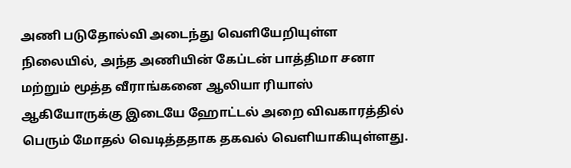அணி படுதோல்வி அடைந்து வெளியேறியுள்ள நிலையில், அந்த அணியின் கேப்டன் பாத்திமா சனா மற்றும் மூத்த வீராங்கனை ஆலியா ரியாஸ் ஆகியோருக்கு இடையே ஹோட்டல் அறை விவகாரத்தில் பெரும் மோதல் வெடித்ததாக தகவல் வெளியாகியுள்ளது.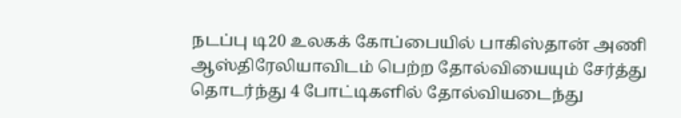நடப்பு டி20 உலகக் கோப்பையில் பாகிஸ்தான் அணி ஆஸ்திரேலியாவிடம் பெற்ற தோல்வியையும் சேர்த்து தொடர்ந்து 4 போட்டிகளில் தோல்வியடைந்து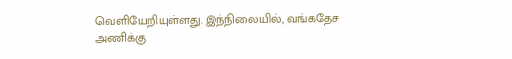வெளியேறியுள்ளது. இந்நிலையில், வங்கதேச அணிக்கு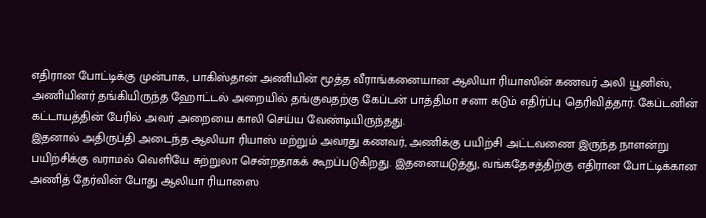எதிரான போட்டிக்கு முன்பாக, பாகிஸ்தான் அணியின் மூத்த வீராங்கனையான ஆலியா ரியாஸின் கணவர் அலி யூனிஸ், அணியினர் தங்கியிருந்த ஹோட்டல் அறையில் தங்குவதற்கு கேப்டன் பாத்திமா சனா கடும் எதிர்ப்பு தெரிவித்தார். கேப்டனின் கட்டாயத்தின் பேரில் அவர் அறையை காலி செய்ய வேண்டியிருந்தது.
இதனால் அதிருப்தி அடைந்த ஆலியா ரியாஸ் மற்றும் அவரது கணவர், அணிக்கு பயிற்சி அட்டவணை இருந்த நாளன்று பயிற்சிக்கு வராமல் வெளியே சுற்றுலா சென்றதாகக் கூறப்படுகிறது. இதனையடுத்து, வங்கதேசத்திற்கு எதிரான போட்டிக்கான அணித் தேர்வின் போது ஆலியா ரியாஸை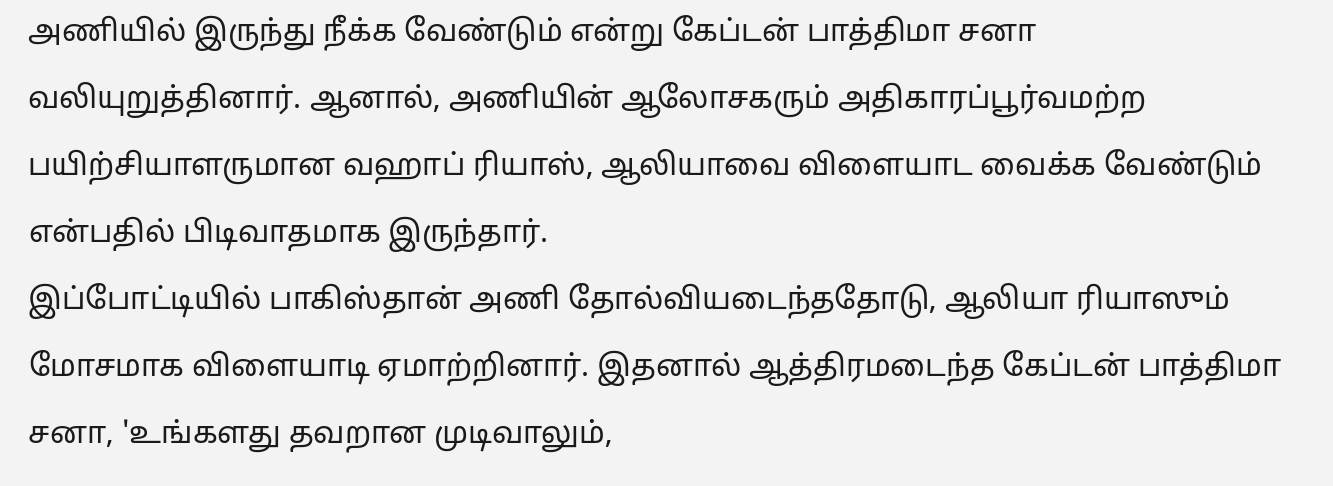அணியில் இருந்து நீக்க வேண்டும் என்று கேப்டன் பாத்திமா சனா வலியுறுத்தினார். ஆனால், அணியின் ஆலோசகரும் அதிகாரப்பூர்வமற்ற பயிற்சியாளருமான வஹாப் ரியாஸ், ஆலியாவை விளையாட வைக்க வேண்டும் என்பதில் பிடிவாதமாக இருந்தார்.
இப்போட்டியில் பாகிஸ்தான் அணி தோல்வியடைந்ததோடு, ஆலியா ரியாஸும் மோசமாக விளையாடி ஏமாற்றினார். இதனால் ஆத்திரமடைந்த கேப்டன் பாத்திமா சனா, 'உங்களது தவறான முடிவாலும்,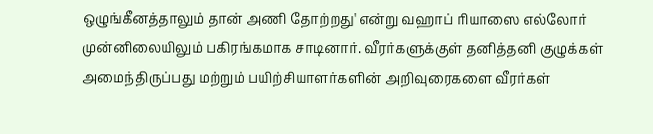ஒழுங்கீனத்தாலும் தான் அணி தோற்றது' என்று வஹாப் ரியாஸை எல்லோர் முன்னிலையிலும் பகிரங்கமாக சாடினார். வீரர்களுக்குள் தனித்தனி குழுக்கள் அமைந்திருப்பது மற்றும் பயிற்சியாளர்களின் அறிவுரைகளை வீரர்கள்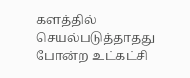களத்தில் செயல்படுத்தாதது போன்ற உட்கட்சி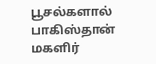பூசல்களால் பாகிஸ்தான் மகளிர்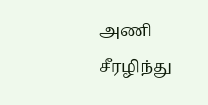அணி சீரழிந்து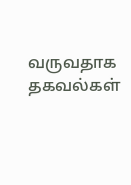வருவதாக தகவல்கள்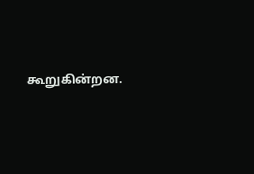கூறுகின்றன.